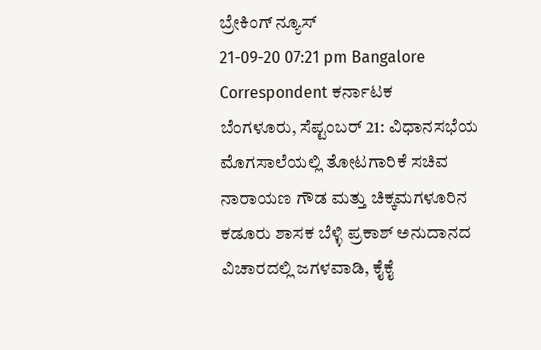ಬ್ರೇಕಿಂಗ್ ನ್ಯೂಸ್
21-09-20 07:21 pm Bangalore Correspondent ಕರ್ನಾಟಕ
ಬೆಂಗಳೂರು, ಸೆಪ್ಟಂಬರ್ 21: ವಿಧಾನಸಭೆಯ ಮೊಗಸಾಲೆಯಲ್ಲಿ ತೋಟಗಾರಿಕೆ ಸಚಿವ ನಾರಾಯಣ ಗೌಡ ಮತ್ತು ಚಿಕ್ಕಮಗಳೂರಿನ ಕಡೂರು ಶಾಸಕ ಬೆಳ್ಳಿ ಪ್ರಕಾಶ್ ಅನುದಾನದ ವಿಚಾರದಲ್ಲಿ ಜಗಳವಾಡಿ, ಕೈಕೈ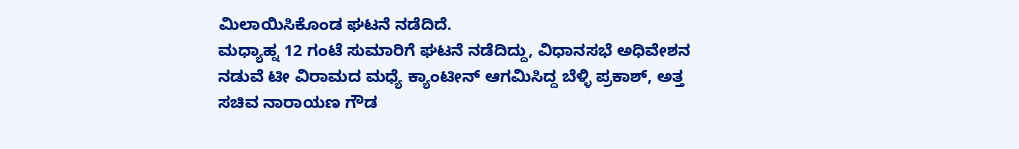ಮಿಲಾಯಿಸಿಕೊಂಡ ಘಟನೆ ನಡೆದಿದೆ.
ಮಧ್ಯಾಹ್ನ 12 ಗಂಟೆ ಸುಮಾರಿಗೆ ಘಟನೆ ನಡೆದಿದ್ದು, ವಿಧಾನಸಭೆ ಅಧಿವೇಶನ ನಡುವೆ ಟೀ ವಿರಾಮದ ಮಧ್ಯೆ ಕ್ಯಾಂಟೀನ್ ಆಗಮಿಸಿದ್ದ ಬೆಳ್ಳಿ ಪ್ರಕಾಶ್, ಅತ್ತ ಸಚಿವ ನಾರಾಯಣ ಗೌಡ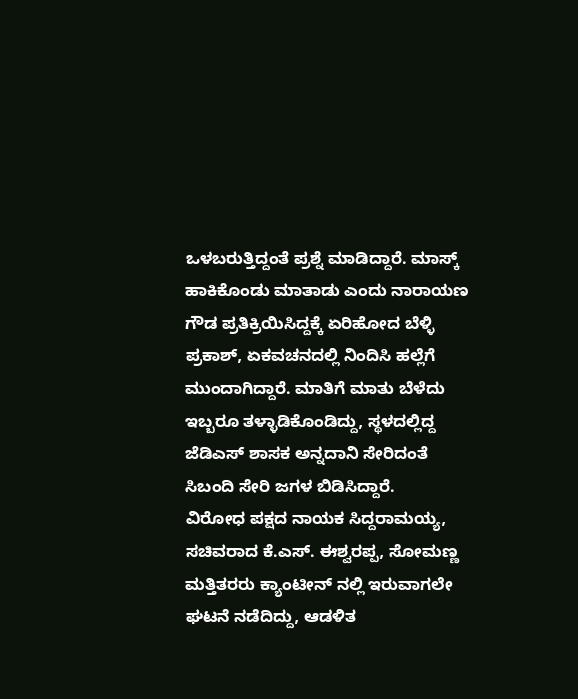ಒಳಬರುತ್ತಿದ್ದಂತೆ ಪ್ರಶ್ನೆ ಮಾಡಿದ್ದಾರೆ. ಮಾಸ್ಕ್ ಹಾಕಿಕೊಂಡು ಮಾತಾಡು ಎಂದು ನಾರಾಯಣ ಗೌಡ ಪ್ರತಿಕ್ರಿಯಿಸಿದ್ದಕ್ಕೆ ಏರಿಹೋದ ಬೆಳ್ಳಿ ಪ್ರಕಾಶ್, ಏಕವಚನದಲ್ಲಿ ನಿಂದಿಸಿ ಹಲ್ಲೆಗೆ ಮುಂದಾಗಿದ್ದಾರೆ. ಮಾತಿಗೆ ಮಾತು ಬೆಳೆದು ಇಬ್ಬರೂ ತಳ್ಳಾಡಿಕೊಂಡಿದ್ದು, ಸ್ಥಳದಲ್ಲಿದ್ದ ಜೆಡಿಎಸ್ ಶಾಸಕ ಅನ್ನದಾನಿ ಸೇರಿದಂತೆ ಸಿಬಂದಿ ಸೇರಿ ಜಗಳ ಬಿಡಿಸಿದ್ದಾರೆ.
ವಿರೋಧ ಪಕ್ಷದ ನಾಯಕ ಸಿದ್ದರಾಮಯ್ಯ, ಸಚಿವರಾದ ಕೆ.ಎಸ್. ಈಶ್ವರಪ್ಪ, ಸೋಮಣ್ಣ ಮತ್ತಿತರರು ಕ್ಯಾಂಟೀನ್ ನಲ್ಲಿ ಇರುವಾಗಲೇ ಘಟನೆ ನಡೆದಿದ್ದು, ಆಡಳಿತ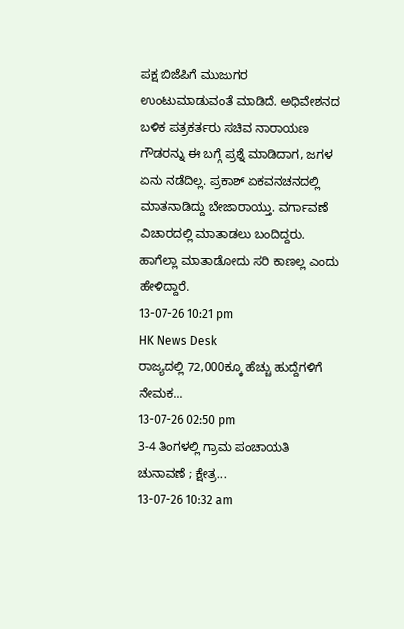ಪಕ್ಷ ಬಿಜೆಪಿಗೆ ಮುಜುಗರ ಉಂಟುಮಾಡುವಂತೆ ಮಾಡಿದೆ. ಅಧಿವೇಶನದ ಬಳಿಕ ಪತ್ರಕರ್ತರು ಸಚಿವ ನಾರಾಯಣ ಗೌಡರನ್ನು ಈ ಬಗ್ಗೆ ಪ್ರಶ್ನೆ ಮಾಡಿದಾಗ, ಜಗಳ ಏನು ನಡೆದಿಲ್ಲ. ಪ್ರಕಾಶ್ ಏಕವನಚನದಲ್ಲಿ ಮಾತನಾಡಿದ್ದು ಬೇಜಾರಾಯ್ತು. ವರ್ಗಾವಣೆ ವಿಚಾರದಲ್ಲಿ ಮಾತಾಡಲು ಬಂದಿದ್ದರು. ಹಾಗೆಲ್ಲಾ ಮಾತಾಡೋದು ಸರಿ ಕಾಣಲ್ಲ ಎಂದು ಹೇಳಿದ್ದಾರೆ.
13-07-26 10:21 pm
HK News Desk
ರಾಜ್ಯದಲ್ಲಿ 72,000ಕ್ಕೂ ಹೆಚ್ಚು ಹುದ್ದೆಗಳಿಗೆ ನೇಮಕ...
13-07-26 02:50 pm
3-4 ತಿಂಗಳಲ್ಲಿ ಗ್ರಾಮ ಪಂಚಾಯತಿ ಚುನಾವಣೆ ; ಕ್ಷೇತ್ರ...
13-07-26 10:32 am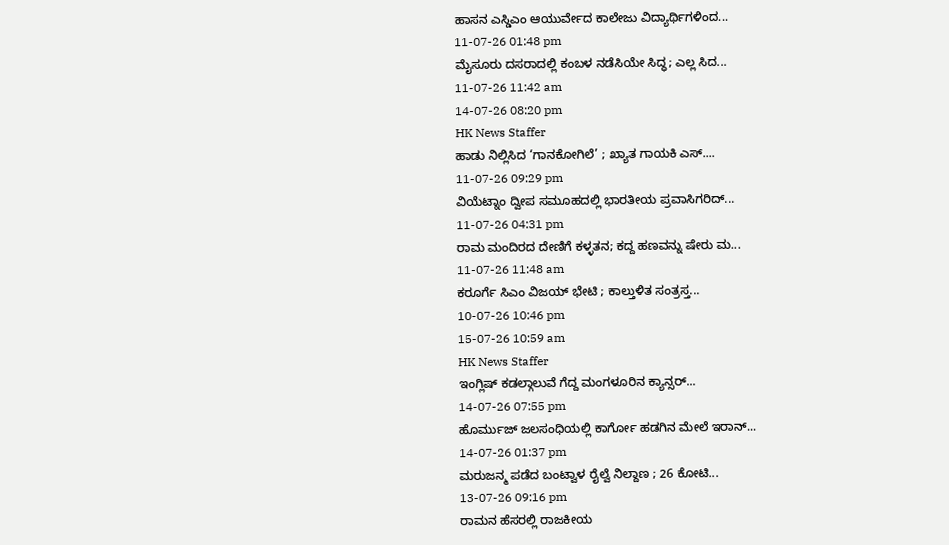ಹಾಸನ ಎಸ್ಡಿಎಂ ಆಯುರ್ವೇದ ಕಾಲೇಜು ವಿದ್ಯಾರ್ಥಿಗಳಿಂದ...
11-07-26 01:48 pm
ಮೈಸೂರು ದಸರಾದಲ್ಲಿ ಕಂಬಳ ನಡೆಸಿಯೇ ಸಿದ್ಧ; ಎಲ್ಲ ಸಿದ...
11-07-26 11:42 am
14-07-26 08:20 pm
HK News Staffer
ಹಾಡು ನಿಲ್ಲಿಸಿದ ‘ಗಾನಕೋಗಿಲೆ’ ; ಖ್ಯಾತ ಗಾಯಕಿ ಎಸ್....
11-07-26 09:29 pm
ವಿಯೆಟ್ನಾಂ ದ್ವೀಪ ಸಮೂಹದಲ್ಲಿ ಭಾರತೀಯ ಪ್ರವಾಸಿಗರಿದ್...
11-07-26 04:31 pm
ರಾಮ ಮಂದಿರದ ದೇಣಿಗೆ ಕಳ್ಳತನ; ಕದ್ದ ಹಣವನ್ನು ಷೇರು ಮ...
11-07-26 11:48 am
ಕರೂರ್ಗೆ ಸಿಎಂ ವಿಜಯ್ ಭೇಟಿ ; ಕಾಲ್ತುಳಿತ ಸಂತ್ರಸ್ತ...
10-07-26 10:46 pm
15-07-26 10:59 am
HK News Staffer
ಇಂಗ್ಲಿಷ್ ಕಡಲ್ಗಾಲುವೆ ಗೆದ್ದ ಮಂಗಳೂರಿನ ಕ್ಯಾನ್ಸರ್...
14-07-26 07:55 pm
ಹೊರ್ಮುಜ್ ಜಲಸಂಧಿಯಲ್ಲಿ ಕಾರ್ಗೋ ಹಡಗಿನ ಮೇಲೆ ಇರಾನ್...
14-07-26 01:37 pm
ಮರುಜನ್ಮ ಪಡೆದ ಬಂಟ್ವಾಳ ರೈಲ್ವೆ ನಿಲ್ದಾಣ ; 26 ಕೋಟಿ...
13-07-26 09:16 pm
ರಾಮನ ಹೆಸರಲ್ಲಿ ರಾಜಕೀಯ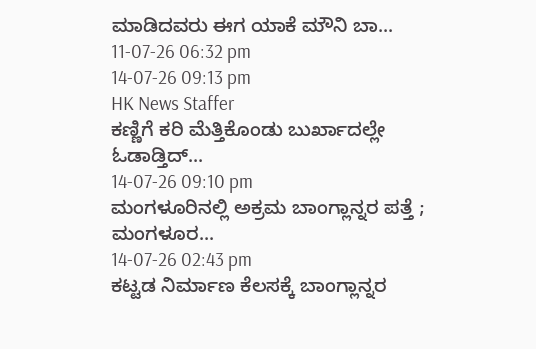ಮಾಡಿದವರು ಈಗ ಯಾಕೆ ಮೌನಿ ಬಾ...
11-07-26 06:32 pm
14-07-26 09:13 pm
HK News Staffer
ಕಣ್ಣಿಗೆ ಕರಿ ಮೆತ್ತಿಕೊಂಡು ಬುರ್ಖಾದಲ್ಲೇ ಓಡಾಡ್ತಿದ್...
14-07-26 09:10 pm
ಮಂಗಳೂರಿನಲ್ಲಿ ಅಕ್ರಮ ಬಾಂಗ್ಲಾನ್ನರ ಪತ್ತೆ ; ಮಂಗಳೂರ...
14-07-26 02:43 pm
ಕಟ್ಟಡ ನಿರ್ಮಾಣ ಕೆಲಸಕ್ಕೆ ಬಾಂಗ್ಲಾನ್ನರ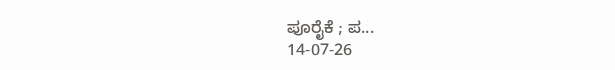ಪೂರೈಕೆ ; ಪ...
14-07-26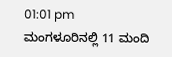01:01 pm
ಮಂಗಳೂರಿನಲ್ಲಿ 11 ಮಂದಿ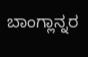ಬಾಂಗ್ಲಾನ್ನರ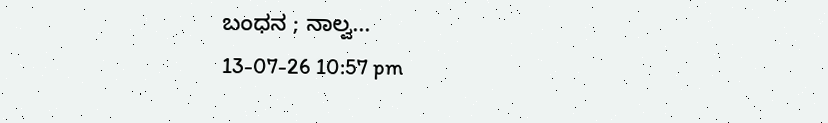ಬಂಧನ ; ನಾಲ್ವ...
13-07-26 10:57 pm